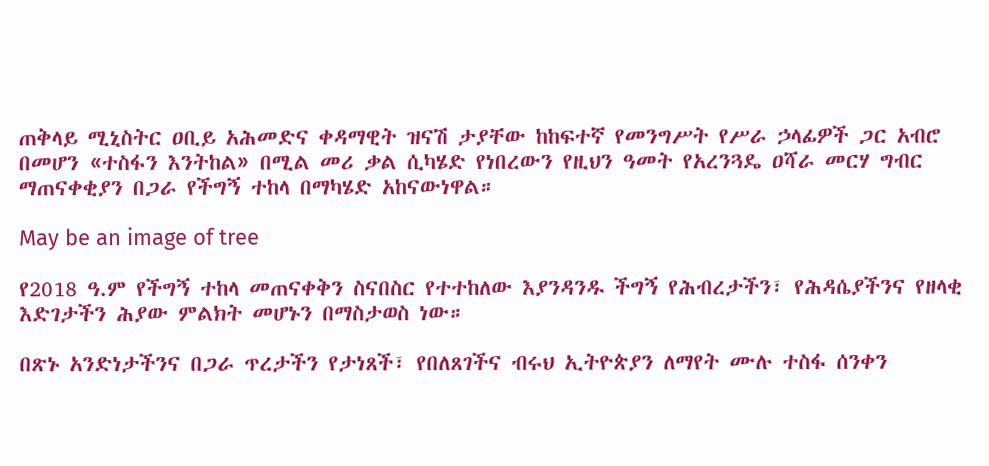ጠቅላይ ሚኒስትር ዐቢይ አሕመድና ቀዳማዊት ዝናሽ ታያቸው ከከፍተኛ የመንግሥት የሥራ ኃላፊዎች ጋር አብሮ በመሆን «ተስፋን እንትከል» በሚል መሪ ቃል ሲካሄድ የነበረውን የዚህን ዓመት የአረንጓዴ ዐሻራ መርሃ ግብር ማጠናቀቂያን በጋራ የችግኝ ተከላ በማካሄድ አከናውነዋል።

May be an image of tree

የ2018 ዓ.ም የችግኝ ተከላ መጠናቀቅን ስናበስር የተተከለው እያንዳንዱ ችግኝ የሕብረታችን፣ የሕዳሴያችንና የዘላቂ እድገታችን ሕያው ምልክት መሆኑን በማስታወስ ነው።

በጽኑ አንድነታችንና በጋራ ጥረታችን የታነጸች፣ የበለጸገችና ብሩህ ኢትዮጵያን ለማየት ሙሉ ተስፋ ሰንቀን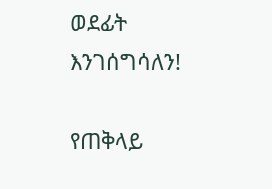ወደፊት እንገሰግሳለን!

የጠቅላይ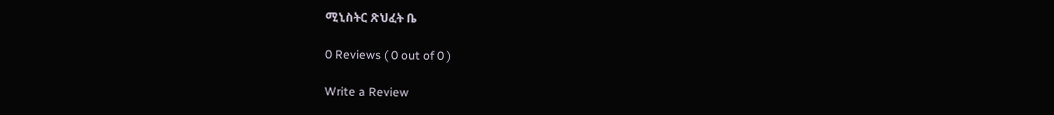ሚኒስትር ጽህፈት ቤ

0 Reviews ( 0 out of 0 )

Write a Review